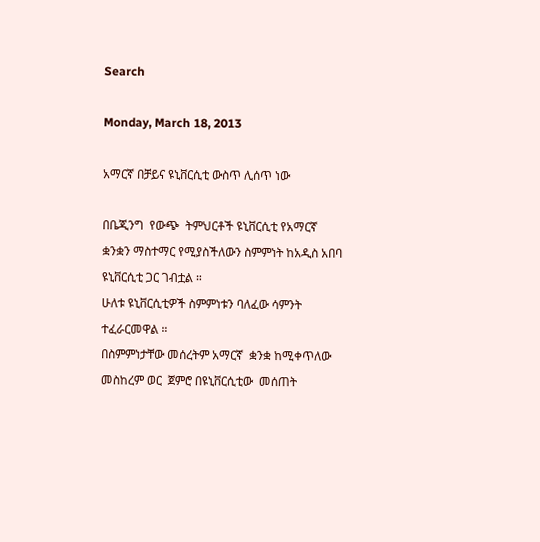Search

Monday, March 18, 2013

አማርኛ በቻይና ዩኒቨርሲቲ ውስጥ ሊሰጥ ነው

በቤጂንግ  የውጭ  ትምህርቶች ዩኒቨርሲቲ የአማርኛ  ቋንቋን ማስተማር የሚያስችለውን ስምምነት ከአዲስ አበባ ዩኒቨርሲቲ ጋር ገብቷል ።
ሁለቱ ዩኒቨርሲቲዎች ስምምነቱን ባለፈው ሳምንት  ተፈራርመዋል ።
በስምምነታቸው መሰረትም አማርኛ  ቋንቋ ከሚቀጥለው መስከረም ወር  ጀምሮ በዩኒቨርሲቲው  መሰጠት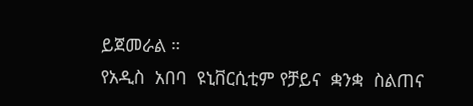ይጀመራል ።
የአዲስ  አበባ  ዩኒቨርሲቲም የቻይና  ቋንቋ  ስልጠና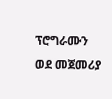ፕሮግራሙን  ወደ መጀመሪያ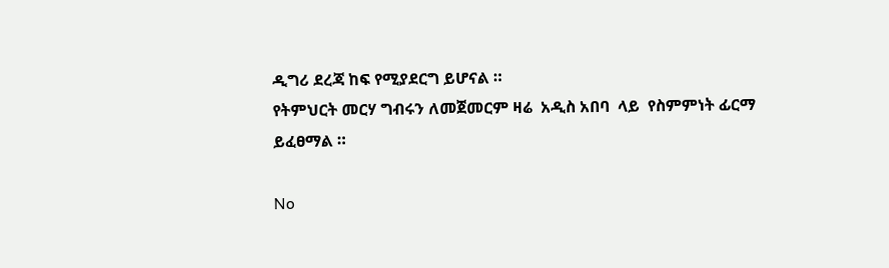ዲግሪ ደረጃ ከፍ የሚያደርግ ይሆናል ።
የትምህርት መርሃ ግብሩን ለመጀመርም ዛሬ  አዲስ አበባ  ላይ  የስምምነት ፊርማ ይፈፀማል ።

No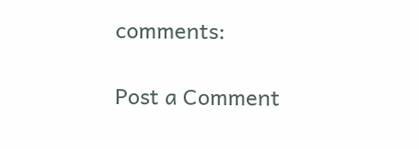comments:

Post a Comment